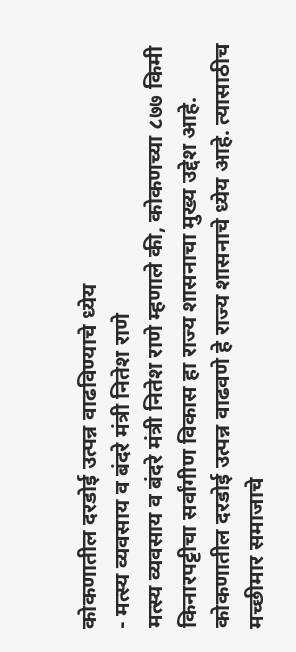कोकणातील दरडोई उत्पन्न वाढविण्याचे ध्येय
- मत्स्य व्यवसाय व बंदरे मंत्री नितेश राणे
मत्स्य व्यवसाय व बंदरे मंत्री नितेश राणे म्हणाले की, कोकणच्या ८७७ किमी किनारपट्टीचा सर्वांगीण विकास हा राज्य शासनाचा मुख्य उद्देश आहे. कोकणातील दरडोई उत्पन्न वाढवणे हे राज्य शासनाचे ध्येय आहे. त्यासाठीच मच्छीमार समाजाचे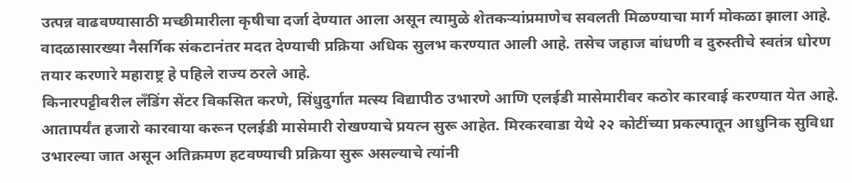उत्पन्न वाढवण्यासाठी मच्छीमारीला कृषीचा दर्जा देण्यात आला असून त्यामुळे शेतकऱ्यांप्रमाणेच सवलती मिळण्याचा मार्ग मोकळा झाला आहे. वादळासारख्या नैसर्गिक संकटानंतर मदत देण्याची प्रक्रिया अधिक सुलभ करण्यात आली आहे. तसेच जहाज बांधणी व दुरुस्तीचे स्वतंत्र धोरण तयार करणारे महाराष्ट्र हे पहिले राज्य ठरले आहे.
किनारपट्टीवरील लँडिंग सेंटर विकसित करणे, सिंधुदुर्गात मत्स्य विद्यापीठ उभारणे आणि एलईडी मासेमारीवर कठोर कारवाई करण्यात येत आहे. आतापर्यंत हजारो कारवाया करून एलईडी मासेमारी रोखण्याचे प्रयत्न सुरू आहेत. मिरकरवाडा येथे २२ कोटींच्या प्रकल्पातून आधुनिक सुविधा उभारल्या जात असून अतिक्रमण हटवण्याची प्रक्रिया सुरू असल्याचे त्यांनी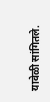यावेळी सांगितले.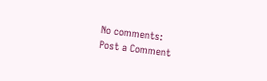No comments:
Post a Comment